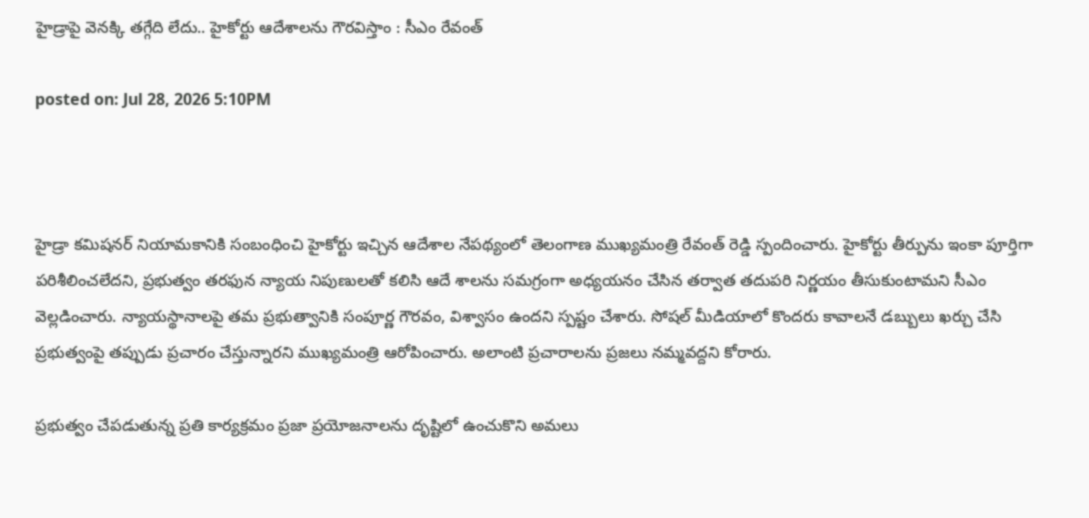హైడ్రాపై వెనక్కి తగ్గేది లేదు.. హైకోర్టు ఆదేశాలను గౌరవిస్తాం : సీఎం రేవంత్

posted on: Jul 28, 2026 5:10PM



హైడ్రా కమిషనర్ నియామకానికి సంబంధించి హైకోర్టు ఇచ్చిన ఆదేశాల నేపథ్యంలో తెలంగాణ ముఖ్యమంత్రి రేవంత్ రెడ్డి స్పందించారు. హైకోర్టు తీర్పును ఇంకా పూర్తిగా పరిశీలించలేదని, ప్రభుత్వం తరఫున న్యాయ నిపుణులతో కలిసి ఆదే శాలను సమగ్రంగా అధ్యయనం చేసిన తర్వాత తదుపరి నిర్ణయం తీసుకుంటామని సీఎం వెల్లడించారు. న్యాయస్థానాలపై తమ ప్రభుత్వానికి సంపూర్ణ గౌరవం, విశ్వాసం ఉందని స్పష్టం చేశారు. సోషల్ మీడియాలో కొందరు కావాలనే డబ్బులు ఖర్చు చేసి ప్రభుత్వంపై తప్పుడు ప్రచారం చేస్తున్నారని ముఖ్యమంత్రి ఆరోపించారు. అలాంటి ప్రచారాలను ప్రజలు నమ్మవద్దని కోరారు.

ప్రభుత్వం చేపడుతున్న ప్రతి కార్యక్రమం ప్రజా ప్రయోజనాలను దృష్టిలో ఉంచుకొని అమలు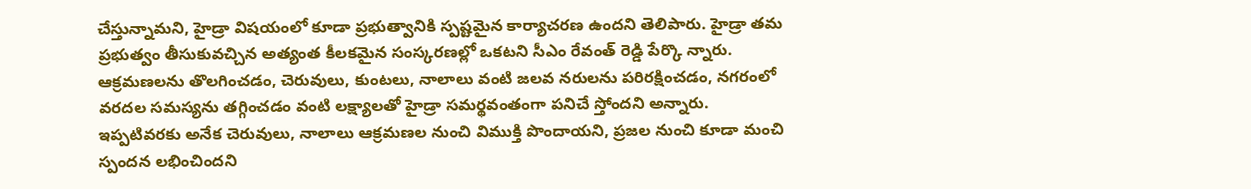చేస్తున్నామని, హైడ్రా విషయంలో కూడా ప్రభుత్వానికి స్పష్టమైన కార్యాచరణ ఉందని తెలిపారు. హైడ్రా తమ ప్రభుత్వం తీసుకువచ్చిన అత్యంత కీలకమైన సంస్కరణల్లో ఒకటని సీఎం రేవంత్ రెడ్డి పేర్కొ న్నారు. ఆక్రమణలను తొలగించడం, చెరువులు, కుంటలు, నాలాలు వంటి జలవ నరులను పరిరక్షించడం, నగరంలో వరదల సమస్యను తగ్గించడం వంటి లక్ష్యాలతో హైడ్రా సమర్థవంతంగా పనిచే స్తోందని అన్నారు. ఇప్పటివరకు అనేక చెరువులు, నాలాలు ఆక్రమణల నుంచి విముక్తి పొందాయని, ప్రజల నుంచి కూడా మంచి స్పందన లభించిందని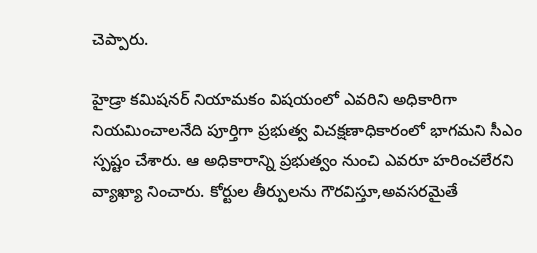చెప్పారు.

హైడ్రా కమిషనర్ నియామకం విషయంలో ఎవరిని అధికారిగా నియమించాలనేది పూర్తిగా ప్రభుత్వ విచక్షణాధికారంలో భాగమని సీఎం స్పష్టం చేశారు. ఆ అధికారాన్ని ప్రభుత్వం నుంచి ఎవరూ హరించలేరని వ్యాఖ్యా నించారు. కోర్టుల తీర్పులను గౌరవిస్తూ,అవసరమైతే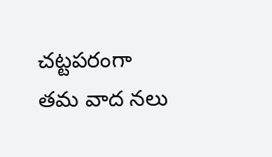చట్టపరంగా తమ వాద నలు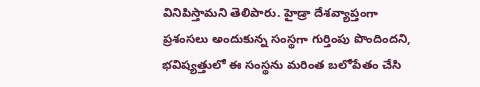వినిపిస్తామని తెలిపారు. హైడ్రా దేశవ్యాప్తంగా ప్రశంసలు అందుకున్న సంస్థగా గుర్తింపు పొందిందని, భవిష్యత్తులో ఈ సంస్థను మరింత బలోపేతం చేసి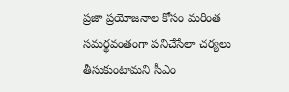ప్రజా ప్రయోజనాల కోసం మరింత సమర్థవంతంగా పనిచేసేలా చర్యలు తీసుకుంటామని సీఎం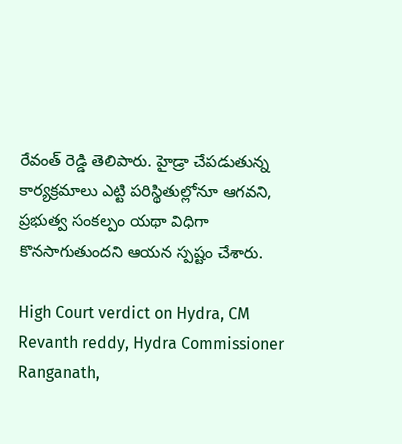రేవంత్ రెడ్డి తెలిపారు. హైడ్రా చేపడుతున్న కార్యక్రమాలు ఎట్టి పరిస్థితుల్లోనూ ఆగవని, ప్రభుత్వ సంకల్పం యథా విధిగా కొనసాగుతుందని ఆయన స్పష్టం చేశారు.

High Court verdict on Hydra, CM Revanth reddy, Hydra Commissioner Ranganath,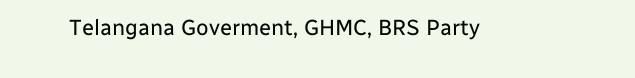Telangana Goverment, GHMC, BRS Party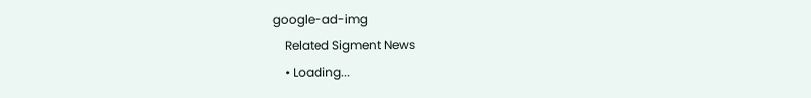google-ad-img
    Related Sigment News
    • Loading...